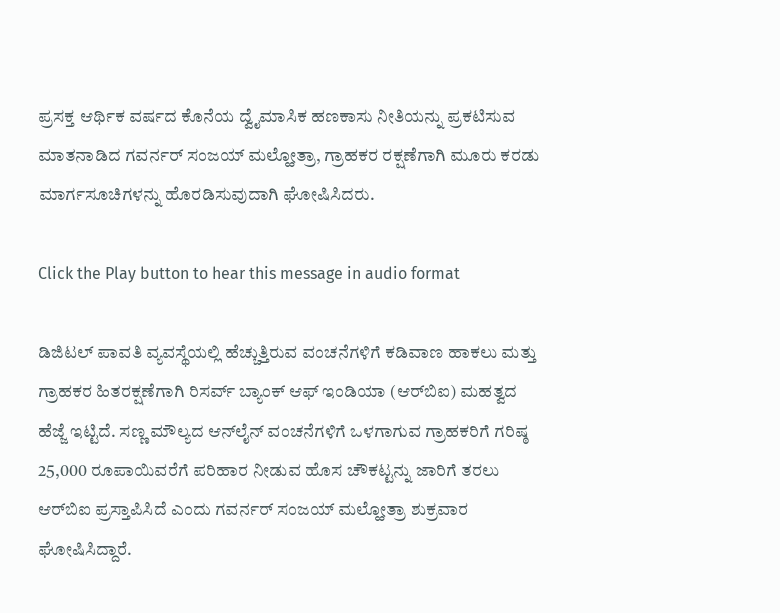ಪ್ರಸಕ್ತ ಆರ್ಥಿಕ ವರ್ಷದ ಕೊನೆಯ ದ್ವೈಮಾಸಿಕ ಹಣಕಾಸು ನೀತಿಯನ್ನು ಪ್ರಕಟಿಸುವ ಮಾತನಾಡಿದ ಗವರ್ನರ್ ಸಂಜಯ್ ಮಲ್ಹೋತ್ರಾ, ಗ್ರಾಹಕರ ರಕ್ಷಣೆಗಾಗಿ ಮೂರು ಕರಡು ಮಾರ್ಗಸೂಚಿಗಳನ್ನು ಹೊರಡಿಸುವುದಾಗಿ ಘೋಷಿಸಿದರು.

Click the Play button to hear this message in audio format

ಡಿಜಿಟಲ್ ಪಾವತಿ ವ್ಯವಸ್ಥೆಯಲ್ಲಿ ಹೆಚ್ಚುತ್ತಿರುವ ವಂಚನೆಗಳಿಗೆ ಕಡಿವಾಣ ಹಾಕಲು ಮತ್ತು ಗ್ರಾಹಕರ ಹಿತರಕ್ಷಣೆಗಾಗಿ ರಿಸರ್ವ್ ಬ್ಯಾಂಕ್ ಆಫ್ ಇಂಡಿಯಾ (ಆರ್‌ಬಿಐ) ಮಹತ್ವದ ಹೆಜ್ಜೆ ಇಟ್ಟಿದೆ. ಸಣ್ಣ ಮೌಲ್ಯದ ಆನ್‌ಲೈನ್ ವಂಚನೆಗಳಿಗೆ ಒಳಗಾಗುವ ಗ್ರಾಹಕರಿಗೆ ಗರಿಷ್ಠ 25,000 ರೂಪಾಯಿವರೆಗೆ ಪರಿಹಾರ ನೀಡುವ ಹೊಸ ಚೌಕಟ್ಟನ್ನು ಜಾರಿಗೆ ತರಲು ಆರ್‌ಬಿಐ ಪ್ರಸ್ತಾಪಿಸಿದೆ ಎಂದು ಗವರ್ನರ್ ಸಂಜಯ್ ಮಲ್ಹೋತ್ರಾ ಶುಕ್ರವಾರ ಘೋಷಿಸಿದ್ದಾರೆ.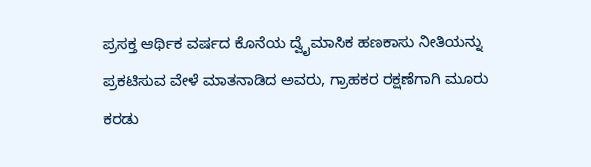ಪ್ರಸಕ್ತ ಆರ್ಥಿಕ ವರ್ಷದ ಕೊನೆಯ ದ್ವೈಮಾಸಿಕ ಹಣಕಾಸು ನೀತಿಯನ್ನು ಪ್ರಕಟಿಸುವ ವೇಳೆ ಮಾತನಾಡಿದ ಅವರು, ಗ್ರಾಹಕರ ರಕ್ಷಣೆಗಾಗಿ ಮೂರು ಕರಡು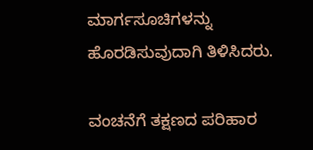ಮಾರ್ಗಸೂಚಿಗಳನ್ನು ಹೊರಡಿಸುವುದಾಗಿ ತಿಳಿಸಿದರು.

ವಂಚನೆಗೆ ತಕ್ಷಣದ ಪರಿಹಾರ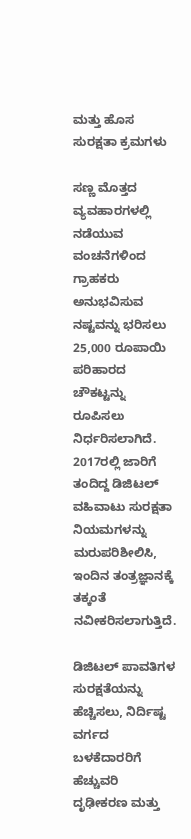ಮತ್ತು ಹೊಸ ಸುರಕ್ಷತಾ ಕ್ರಮಗಳು

ಸಣ್ಣ ಮೊತ್ತದ ವ್ಯವಹಾರಗಳಲ್ಲಿ ನಡೆಯುವ ವಂಚನೆಗಳಿಂದ ಗ್ರಾಹಕರು ಅನುಭವಿಸುವ ನಷ್ಟವನ್ನು ಭರಿಸಲು 25,000 ರೂಪಾಯಿ ಪರಿಹಾರದ ಚೌಕಟ್ಟನ್ನು ರೂಪಿಸಲು ನಿರ್ಧರಿಸಲಾಗಿದೆ. 2017ರಲ್ಲಿ ಜಾರಿಗೆ ತಂದಿದ್ದ ಡಿಜಿಟಲ್ ವಹಿವಾಟು ಸುರಕ್ಷತಾ ನಿಯಮಗಳನ್ನು ಮರುಪರಿಶೀಲಿಸಿ, ಇಂದಿನ ತಂತ್ರಜ್ಞಾನಕ್ಕೆ ತಕ್ಕಂತೆ ನವೀಕರಿಸಲಾಗುತ್ತಿದೆ.

ಡಿಜಿಟಲ್ ಪಾವತಿಗಳ ಸುರಕ್ಷತೆಯನ್ನು ಹೆಚ್ಚಿಸಲು, ನಿರ್ದಿಷ್ಟ ವರ್ಗದ ಬಳಕೆದಾರರಿಗೆ ಹೆಚ್ಚುವರಿ ದೃಢೀಕರಣ ಮತ್ತು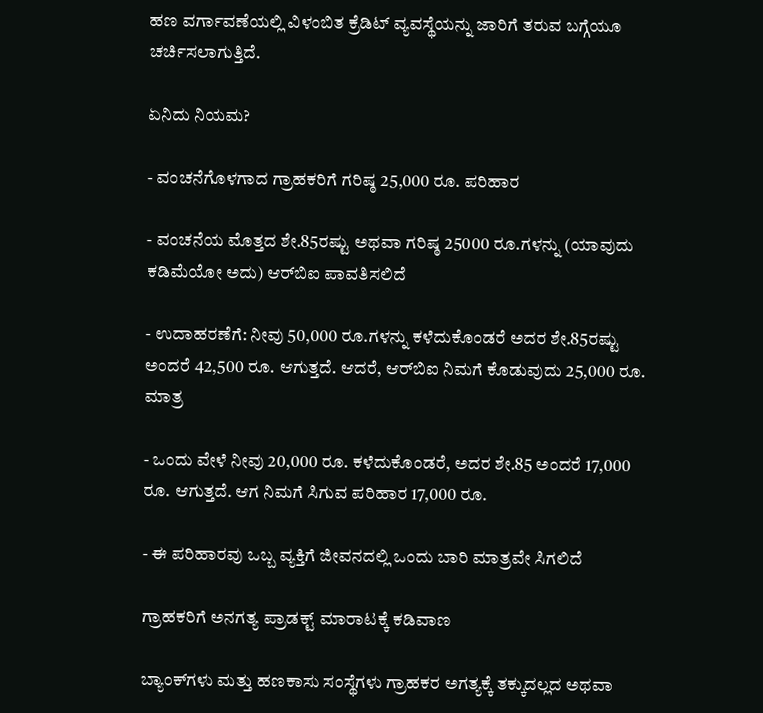ಹಣ ವರ್ಗಾವಣೆಯಲ್ಲಿ ವಿಳಂಬಿತ ಕ್ರೆಡಿಟ್ ವ್ಯವಸ್ಥೆಯನ್ನು ಜಾರಿಗೆ ತರುವ ಬಗ್ಗೆಯೂ ಚರ್ಚಿಸಲಾಗುತ್ತಿದೆ.

ಏನಿದು ನಿಯಮ?

- ವಂಚನೆಗೊಳಗಾದ ಗ್ರಾಹಕರಿಗೆ ಗರಿಷ್ಠ 25,000 ರೂ. ಪರಿಹಾರ

- ವಂಚನೆಯ ಮೊತ್ತದ ಶೇ.85ರಷ್ಟು ಅಥವಾ ಗರಿಷ್ಠ 25000 ರೂ.ಗಳನ್ನು (ಯಾವುದು ಕಡಿಮೆಯೋ ಅದು) ಆರ್‌ಬಿಐ ಪಾವತಿಸಲಿದೆ

- ಉದಾಹರಣೆಗೆ: ನೀವು 50,000 ರೂ.ಗಳನ್ನು ಕಳೆದುಕೊಂಡರೆ ಅದರ ಶೇ.85ರಷ್ಟು ಅಂದರೆ 42,500 ರೂ. ಆಗುತ್ತದೆ. ಆದರೆ, ಆರ್‌ಬಿಐ ನಿಮಗೆ ಕೊಡುವುದು 25,000 ರೂ. ಮಾತ್ರ

- ಒಂದು ವೇಳೆ ನೀವು 20,000 ರೂ. ಕಳೆದುಕೊಂಡರೆ, ಅದರ ಶೇ.85 ಅಂದರೆ 17,000 ರೂ. ಆಗುತ್ತದೆ. ಆಗ ನಿಮಗೆ ಸಿಗುವ ಪರಿಹಾರ 17,000 ರೂ.

- ಈ ಪರಿಹಾರವು ಒಬ್ಬ ವ್ಯಕ್ತಿಗೆ ಜೀವನದಲ್ಲಿ ಒಂದು ಬಾರಿ ಮಾತ್ರವೇ ಸಿಗಲಿದೆ

ಗ್ರಾಹಕರಿಗೆ ಅನಗತ್ಯ ಪ್ರಾಡಕ್ಟ್ ಮಾರಾಟಕ್ಕೆ ಕಡಿವಾಣ

ಬ್ಯಾಂಕ್‌ಗಳು ಮತ್ತು ಹಣಕಾಸು ಸಂಸ್ಥೆಗಳು ಗ್ರಾಹಕರ ಅಗತ್ಯಕ್ಕೆ ತಕ್ಕುದಲ್ಲದ ಅಥವಾ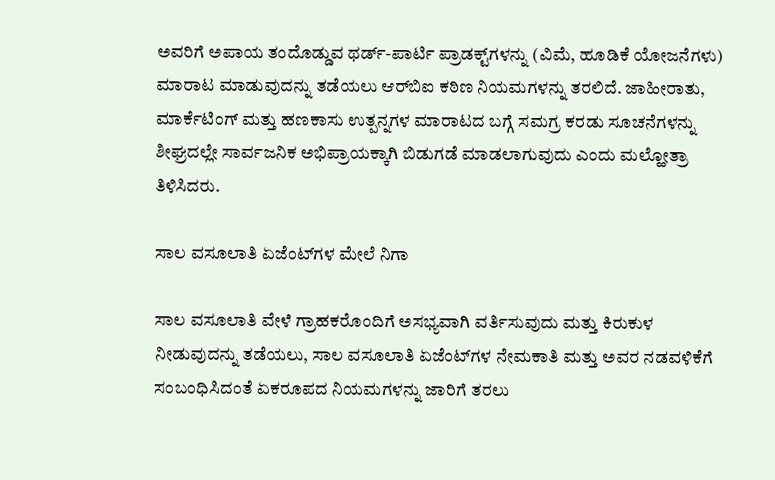ಅವರಿಗೆ ಅಪಾಯ ತಂದೊಡ್ಡುವ ಥರ್ಡ್-ಪಾರ್ಟಿ ಪ್ರಾಡಕ್ಟ್‌ಗಳನ್ನು (ವಿಮೆ, ಹೂಡಿಕೆ ಯೋಜನೆಗಳು) ಮಾರಾಟ ಮಾಡುವುದನ್ನು ತಡೆಯಲು ಆರ್‌ಬಿಐ ಕಠಿಣ ನಿಯಮಗಳನ್ನು ತರಲಿದೆ. ಜಾಹೀರಾತು, ಮಾರ್ಕೆಟಿಂಗ್ ಮತ್ತು ಹಣಕಾಸು ಉತ್ಪನ್ನಗಳ ಮಾರಾಟದ ಬಗ್ಗೆ ಸಮಗ್ರ ಕರಡು ಸೂಚನೆಗಳನ್ನು ಶೀಘ್ರದಲ್ಲೇ ಸಾರ್ವಜನಿಕ ಅಭಿಪ್ರಾಯಕ್ಕಾಗಿ ಬಿಡುಗಡೆ ಮಾಡಲಾಗುವುದು ಎಂದು ಮಲ್ಹೋತ್ರಾ ತಿಳಿಸಿದರು.

ಸಾಲ ವಸೂಲಾತಿ ಏಜೆಂಟ್‌ಗಳ ಮೇಲೆ ನಿಗಾ

ಸಾಲ ವಸೂಲಾತಿ ವೇಳೆ ಗ್ರಾಹಕರೊಂದಿಗೆ ಅಸಭ್ಯವಾಗಿ ವರ್ತಿಸುವುದು ಮತ್ತು ಕಿರುಕುಳ ನೀಡುವುದನ್ನು ತಡೆಯಲು, ಸಾಲ ವಸೂಲಾತಿ ಏಜೆಂಟ್‌ಗಳ ನೇಮಕಾತಿ ಮತ್ತು ಅವರ ನಡವಳಿಕೆಗೆ ಸಂಬಂಧಿಸಿದಂತೆ ಏಕರೂಪದ ನಿಯಮಗಳನ್ನು ಜಾರಿಗೆ ತರಲು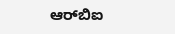ಆರ್‌ಬಿಐ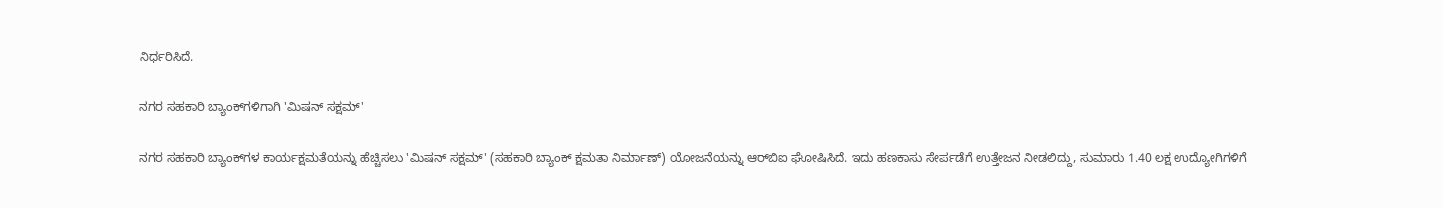ನಿರ್ಧರಿಸಿದೆ.

ನಗರ ಸಹಕಾರಿ ಬ್ಯಾಂಕ್‌ಗಳಿಗಾಗಿ 'ಮಿಷನ್ ಸಕ್ಷಮ್'

ನಗರ ಸಹಕಾರಿ ಬ್ಯಾಂಕ್‌ಗಳ ಕಾರ್ಯಕ್ಷಮತೆಯನ್ನು ಹೆಚ್ಚಿಸಲು 'ಮಿಷನ್ ಸಕ್ಷಮ್' (ಸಹಕಾರಿ ಬ್ಯಾಂಕ್ ಕ್ಷಮತಾ ನಿರ್ಮಾಣ್) ಯೋಜನೆಯನ್ನು ಆರ್‌ಬಿಐ ಘೋಷಿಸಿದೆ. ಇದು ಹಣಕಾಸು ಸೇರ್ಪಡೆಗೆ ಉತ್ತೇಜನ ನೀಡಲಿದ್ದು, ಸುಮಾರು 1.40 ಲಕ್ಷ ಉದ್ಯೋಗಿಗಳಿಗೆ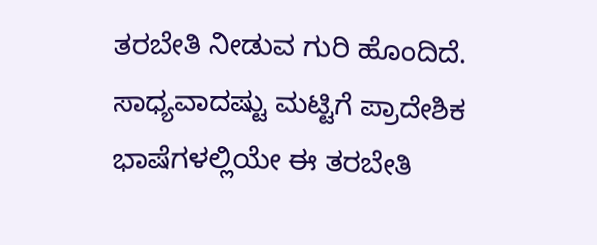ತರಬೇತಿ ನೀಡುವ ಗುರಿ ಹೊಂದಿದೆ. ಸಾಧ್ಯವಾದಷ್ಟು ಮಟ್ಟಿಗೆ ಪ್ರಾದೇಶಿಕ ಭಾಷೆಗಳಲ್ಲಿಯೇ ಈ ತರಬೇತಿ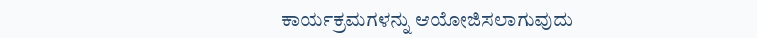ಕಾರ್ಯಕ್ರಮಗಳನ್ನು ಆಯೋಜಿಸಲಾಗುವುದು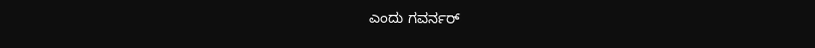ಎಂದು ಗವರ್ನರ್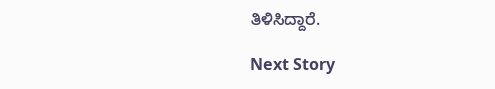ತಿಳಿಸಿದ್ದಾರೆ.

Next Story